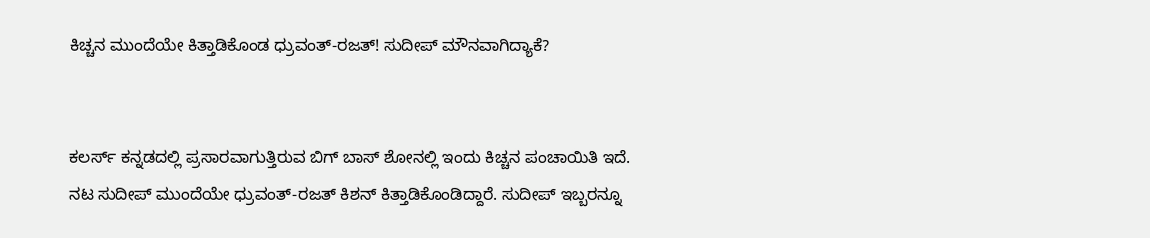ಕಿಚ್ಚನ ಮುಂದೆಯೇ ಕಿತ್ತಾಡಿಕೊಂಡ ಧ್ರುವಂತ್-ರಜತ್! ಸುದೀಪ್ ಮೌನವಾಗಿದ್ಯಾಕೆ?


ಕಲರ್ಸ್ ಕನ್ನಡದಲ್ಲಿ ಪ್ರಸಾರವಾಗುತ್ತಿರುವ ಬಿಗ್ ಬಾಸ್ ಶೋನಲ್ಲಿ ಇಂದು ಕಿಚ್ಚನ ಪಂಚಾಯಿತಿ ಇದೆ. ನಟ ಸುದೀಪ್ ಮುಂದೆಯೇ ಧ್ರುವಂತ್-ರಜತ್ ಕಿಶನ್ ಕಿತ್ತಾಡಿಕೊಂಡಿದ್ದಾರೆ. ಸುದೀಪ್ ಇಬ್ಬರನ್ನೂ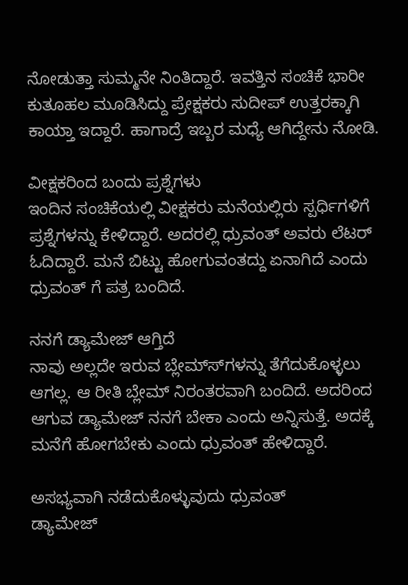ನೋಡುತ್ತಾ ಸುಮ್ಮನೇ ನಿಂತಿದ್ದಾರೆ. ಇವತ್ತಿನ ಸಂಚಿಕೆ ಭಾರೀ ಕುತೂಹಲ ಮೂಡಿಸಿದ್ದು ಪ್ರೇಕ್ಷಕರು ಸುದೀಪ್ ಉತ್ತರಕ್ಕಾಗಿ ಕಾಯ್ತಾ ಇದ್ದಾರೆ. ಹಾಗಾದ್ರೆ ಇಬ್ಬರ ಮಧ್ಯೆ ಆಗಿದ್ದೇನು ನೋಡಿ.

ವೀಕ್ಷಕರಿಂದ ಬಂದು ಪ್ರಶ್ನೆಗಳು
ಇಂದಿನ ಸಂಚಿಕೆಯಲ್ಲಿ ವೀಕ್ಷಕರು ಮನೆಯಲ್ಲಿರು ಸ್ಪರ್ಧಿಗಳಿಗೆ ಪ್ರಶ್ನೆಗಳನ್ನು ಕೇಳಿದ್ದಾರೆ. ಅದರಲ್ಲಿ ಧ್ರುವಂತ್ ಅವರು ಲೆಟರ್ ಓದಿದ್ದಾರೆ. ಮನೆ ಬಿಟ್ಟು ಹೋಗುವಂತದ್ದು ಏನಾಗಿದೆ ಎಂದು ಧ್ರುವಂತ್ ಗೆ ಪತ್ರ ಬಂದಿದೆ.

ನನಗೆ ಡ್ಯಾಮೇಜ್ ಆಗ್ತಿದೆ
ನಾವು ಅಲ್ಲದೇ ಇರುವ ಬ್ಲೇಮ್ಸ್‍ಗಳನ್ನು ತೆಗೆದುಕೊಳ್ಳಲು ಆಗಲ್ಲ. ಆ ರೀತಿ ಬ್ಲೇಮ್ ನಿರಂತರವಾಗಿ ಬಂದಿದೆ. ಅದರಿಂದ ಆಗುವ ಡ್ಯಾಮೇಜ್ ನನಗೆ ಬೇಕಾ ಎಂದು ಅನ್ನಿಸುತ್ತೆ. ಅದಕ್ಕೆ ಮನೆಗೆ ಹೋಗಬೇಕು ಎಂದು ಧ್ರುವಂತ್ ಹೇಳಿದ್ದಾರೆ.

ಅಸಭ್ಯವಾಗಿ ನಡೆದುಕೊಳ್ಳುವುದು ಧ್ರುವಂತ್
ಡ್ಯಾಮೇಜ್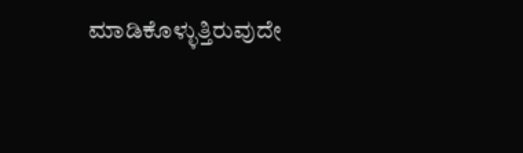ಮಾಡಿಕೊಳ್ಳುತ್ತಿರುವುದೇ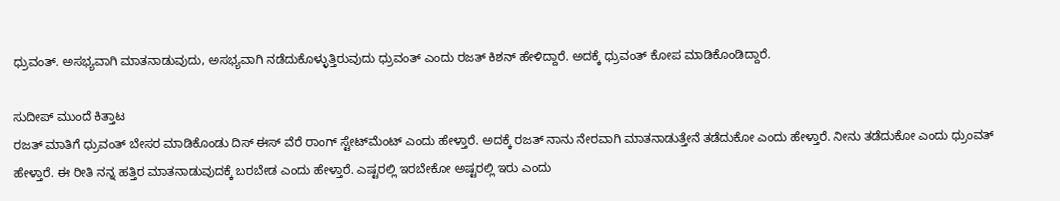ಧ್ರುವಂತ್. ಅಸಭ್ಯವಾಗಿ ಮಾತನಾಡುವುದು, ಅಸಭ್ಯವಾಗಿ ನಡೆದುಕೊಳ್ಳುತ್ತಿರುವುದು ಧ್ರುವಂತ್ ಎಂದು ರಜತ್ ಕಿಶನ್ ಹೇಳಿದ್ದಾರೆ. ಅದಕ್ಕೆ ಧ್ರುವಂತ್ ಕೋಪ ಮಾಡಿಕೊಂಡಿದ್ದಾರೆ.

ಸುದೀಪ್ ಮುಂದೆ ಕಿತ್ತಾಟ
ರಜತ್ ಮಾತಿಗೆ ಧ್ರುವಂತ್ ಬೇಸರ ಮಾಡಿಕೊಂಡು ದಿಸ್ ಈಸ್ ವೆರೆ ರಾಂಗ್ ಸ್ಟೇಟ್‍ಮೆಂಟ್ ಎಂದು ಹೇಳ್ತಾರೆ. ಅದಕ್ಕೆ ರಜತ್ ನಾನು ನೇರವಾಗಿ ಮಾತನಾಡುತ್ತೇನೆ ತಡೆದುಕೋ ಎಂದು ಹೇಳ್ತಾರೆ. ನೀನು ತಡೆದುಕೋ ಎಂದು ಧ್ರುಂವತ್ ಹೇಳ್ತಾರೆ. ಈ ರೀತಿ ನನ್ನ ಹತ್ತಿರ ಮಾತನಾಡುವುದಕ್ಕೆ ಬರಬೇಡ ಎಂದು ಹೇಳ್ತಾರೆ. ಎಷ್ಟರಲ್ಲಿ ಇರಬೇಕೋ ಅಷ್ಟರಲ್ಲಿ ಇರು ಎಂದು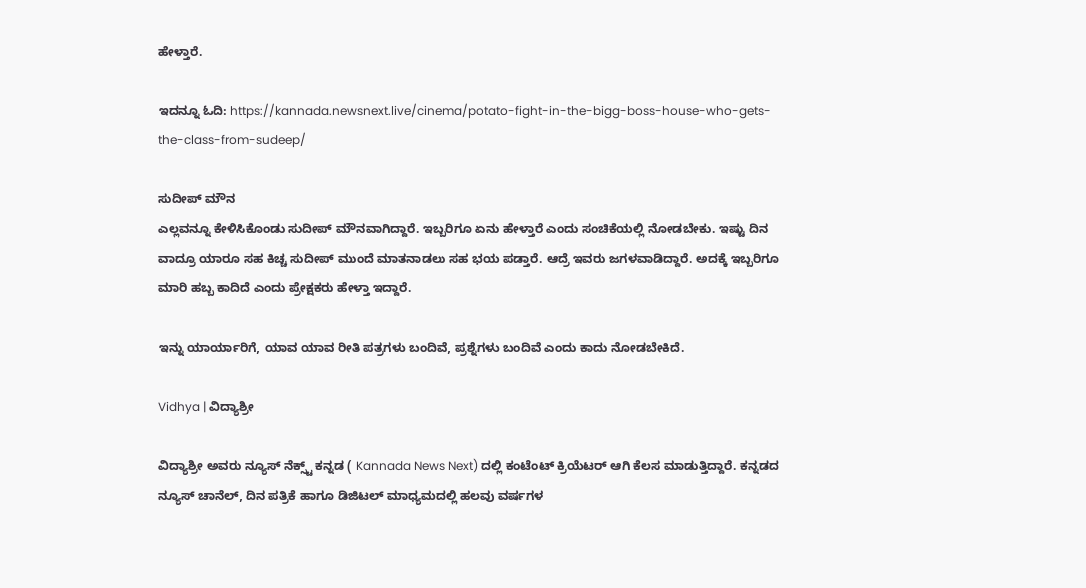ಹೇಳ್ತಾರೆ.

ಇದನ್ನೂ ಓದಿ: https://kannada.newsnext.live/cinema/potato-fight-in-the-bigg-boss-house-who-gets-the-class-from-sudeep/

ಸುದೀಪ್ ಮೌನ
ಎಲ್ಲವನ್ನೂ ಕೇಳಿಸಿಕೊಂಡು ಸುದೀಪ್ ಮೌನವಾಗಿದ್ದಾರೆ. ಇಬ್ಬರಿಗೂ ಏನು ಹೇಳ್ತಾರೆ ಎಂದು ಸಂಚಿಕೆಯಲ್ಲಿ ನೋಡಬೇಕು. ಇಷ್ಟು ದಿನ ವಾದ್ರೂ ಯಾರೂ ಸಹ ಕಿಚ್ಚ ಸುದೀಪ್ ಮುಂದೆ ಮಾತನಾಡಲು ಸಹ ಭಯ ಪಡ್ತಾರೆ. ಆದ್ರೆ ಇವರು ಜಗಳವಾಡಿದ್ದಾರೆ. ಅದಕ್ಕೆ ಇಬ್ಬರಿಗೂ ಮಾರಿ ಹಬ್ಬ ಕಾದಿದೆ ಎಂದು ಪ್ರೇಕ್ಷಕರು ಹೇಳ್ತಾ ಇದ್ದಾರೆ.

ಇನ್ನು ಯಾರ್ಯಾರಿಗೆ, ಯಾವ ಯಾವ ರೀತಿ ಪತ್ರಗಳು ಬಂದಿವೆ, ಪ್ರಶ್ನೆಗಳು ಬಂದಿವೆ ಎಂದು ಕಾದು ನೋಡಬೇಕಿದೆ.

Vidhya | ವಿದ್ಯಾಶ್ರೀ

ವಿದ್ಯಾಶ್ರೀ ಅವರು ನ್ಯೂಸ್‌ ನೆಕ್ಸ್ಟ್‌ ಕನ್ನಡ ( Kannada News Next) ದಲ್ಲಿ ಕಂಟೆಂಟ್‌ ಕ್ರಿಯೆಟರ್‌ ಆಗಿ ಕೆಲಸ ಮಾಡುತ್ತಿದ್ದಾರೆ. ಕನ್ನಡದ ನ್ಯೂಸ್‌ ಚಾನೆಲ್‌, ದಿನ ಪತ್ರಿಕೆ ಹಾಗೂ ಡಿಜಿಟಲ್‌ ಮಾಧ್ಯಮದಲ್ಲಿ ಹಲವು ವರ್ಷಗಳ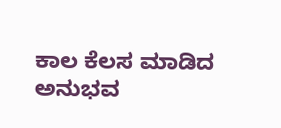ಕಾಲ ಕೆಲಸ ಮಾಡಿದ ಅನುಭವ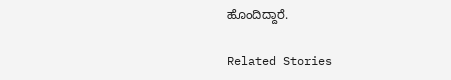ಹೊಂದಿದ್ದಾರೆ.

Related Stories